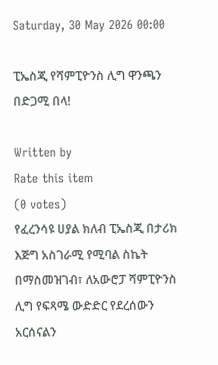Saturday, 30 May 2026 00:00

ፒኤስጂ የሻምፒዮንስ ሊግ ዋንጫን በድጋሚ በላ!

Written by
Rate this item
(0 votes)
የፈረንሳዩ ሀያል ክለብ ፒኤስጂ በታሪክ እጅግ አስገራሚ የሚባል ስኬት በማስመዝገብ፣ ለአውሮፓ ሻምፒዮንስ ሊግ የፍጻሜ ውድድር የደረሰውን አርሰናልን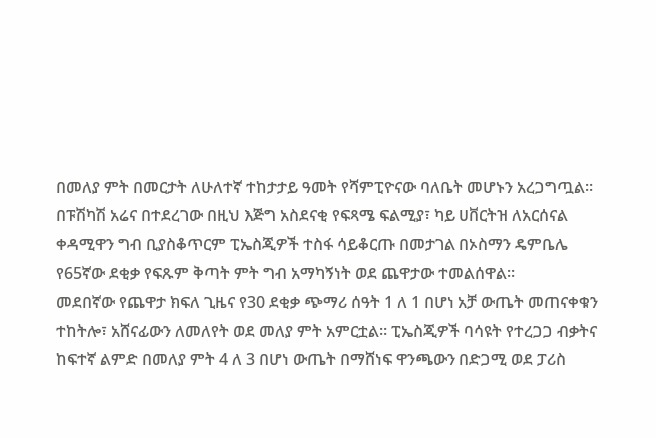በመለያ ምት በመርታት ለሁለተኛ ተከታታይ ዓመት የሻምፒዮናው ባለቤት መሆኑን አረጋግጧል። በፑሽካሽ አሬና በተደረገው በዚህ እጅግ አስደናቂ የፍጻሜ ፍልሚያ፣ ካይ ሀቨርትዝ ለአርሰናል ቀዳሚዋን ግብ ቢያስቆጥርም ፒኤስጂዎች ተስፋ ሳይቆርጡ በመታገል በኦስማን ዴምቤሌ የ65ኛው ደቂቃ የፍጹም ቅጣት ምት ግብ አማካኝነት ወደ ጨዋታው ተመልሰዋል።
መደበኛው የጨዋታ ክፍለ ጊዜና የ30 ደቂቃ ጭማሪ ሰዓት 1 ለ 1 በሆነ አቻ ውጤት መጠናቀቁን ተከትሎ፣ አሸናፊውን ለመለየት ወደ መለያ ምት አምርቷል። ፒኤስጂዎች ባሳዩት የተረጋጋ ብቃትና ከፍተኛ ልምድ በመለያ ምት 4 ለ 3 በሆነ ውጤት በማሸነፍ ዋንጫውን በድጋሚ ወደ ፓሪስ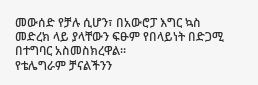መውሰድ የቻሉ ሲሆን፣ በአውሮፓ እግር ኳስ መድረክ ላይ ያላቸውን ፍፁም የበላይነት በድጋሚ በተግባር አስመስክረዋል።
የቴሌግራም ቻናልችንን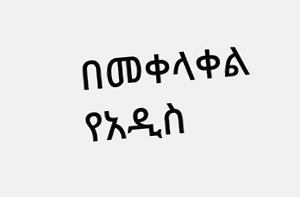በመቀላቀል የአዲስ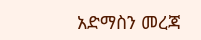አድማስን መረጃ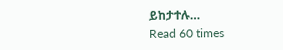ይከታተሉ…
Read 60 times